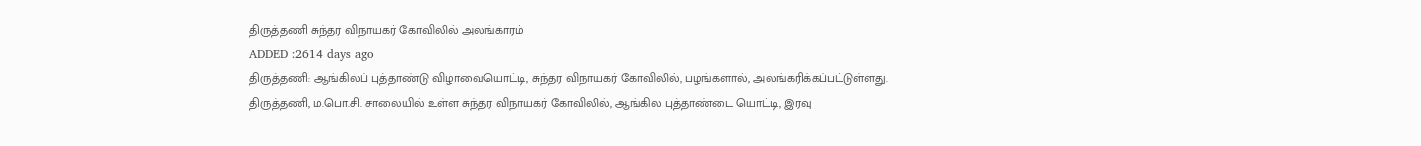திருத்தணி சுந்தர விநாயகர் கோவிலில் அலங்காரம்
ADDED :2614 days ago
திருத்தணி: ஆங்கிலப் புத்தாண்டு விழாவையொட்டி, சுந்தர விநாயகர் கோவிலில், பழங்களால், அலங்கரிக்கப்பட்டுள்ளது.
திருத்தணி, ம.பொ.சி. சாலையில் உள்ள சுந்தர விநாயகர் கோவிலில், ஆங்கில புத்தாண்டை யொட்டி, இரவு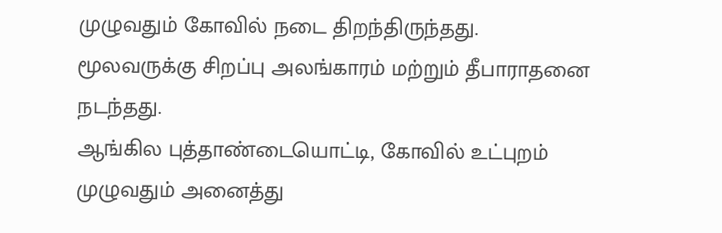முழுவதும் கோவில் நடை திறந்திருந்தது. மூலவருக்கு சிறப்பு அலங்காரம் மற்றும் தீபாராதனை நடந்தது.
ஆங்கில புத்தாண்டையொட்டி, கோவில் உட்புறம் முழுவதும் அனைத்து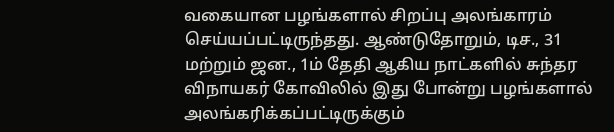வகையான பழங்களால் சிறப்பு அலங்காரம் செய்யப்பட்டிருந்தது. ஆண்டுதோறும், டிச., 31 மற்றும் ஜன., 1ம் தேதி ஆகிய நாட்களில் சுந்தர விநாயகர் கோவிலில் இது போன்று பழங்களால் அலங்கரிக்கப்பட்டிருக்கும்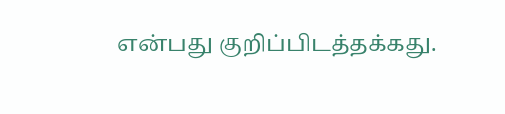என்பது குறிப்பிடத்தக்கது.